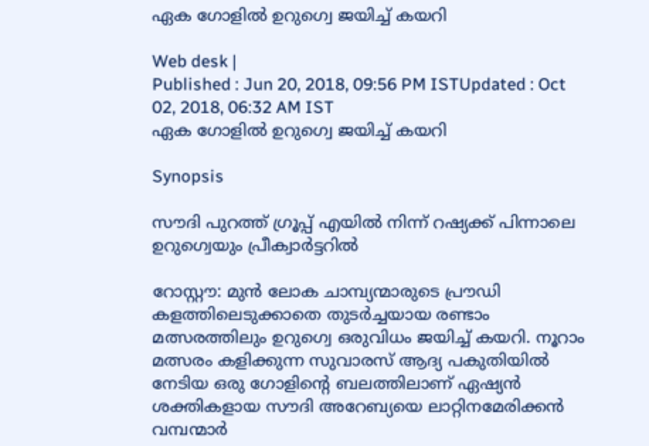ഏക ഗോളില്‍ ഉറുഗ്വെ ജയിച്ച് കയറി

Web desk |
Published : Jun 20, 2018, 09:56 PM ISTUpdated : Oct 02, 2018, 06:32 AM IST
ഏക ഗോളില്‍ ഉറുഗ്വെ ജയിച്ച് കയറി

Synopsis

സൗദി പുറത്ത് ഗ്രൂപ്പ് എയില്‍ നിന്ന് റഷ്യക്ക് പിന്നാലെ ഉറുഗ്വെയും പ്രീക്വാര്‍ട്ടറില്‍

റോസ്റ്റൗ: മുന്‍ ലോക ചാമ്പ്യന്മാരുടെ പ്രൗഡി കളത്തിലെടുക്കാതെ തുടര്‍ച്ചയായ രണ്ടാം മത്സരത്തിലും ഉറുഗ്വെ ഒരുവിധം ജയിച്ച് കയറി. നൂറാം മത്സരം കളിക്കുന്ന സുവാരസ് ആദ്യ പകുതിയില്‍ നേടിയ ഒരു ഗോളിന്‍റെ ബലത്തിലാണ് ഏഷ്യന്‍ ശക്തികളായ സൗദി അറേബ്യയെ ലാറ്റിനമേരിക്കന്‍ വമ്പന്മാര്‍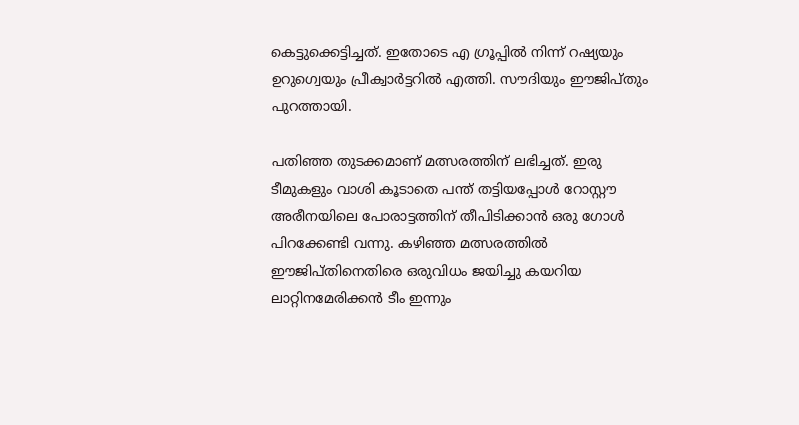കെട്ടുക്കെട്ടിച്ചത്. ഇതോടെ എ ഗ്രൂപ്പില്‍ നിന്ന് റഷ്യയും ഉറുഗ്വെയും പ്രീക്വാര്‍ട്ടറില്‍ എത്തി. സൗദിയും ഈജിപ്തും പുറത്തായി.

പതിഞ്ഞ തുടക്കമാണ് മത്സരത്തിന് ലഭിച്ചത്. ഇരു ടീമുകളും വാശി കൂടാതെ പന്ത് തട്ടിയപ്പോള്‍ റോസ്റ്റൗ അരീനയിലെ പോരാട്ടത്തിന് തീപിടിക്കാന്‍ ഒരു ഗോള്‍ പിറക്കേണ്ടി വന്നു. കഴിഞ്ഞ മത്സരത്തില്‍ ഈജിപ്തിനെതിരെ ഒരുവിധം ജയിച്ചു കയറിയ ലാറ്റിനമേരിക്കന്‍ ടീം ഇന്നും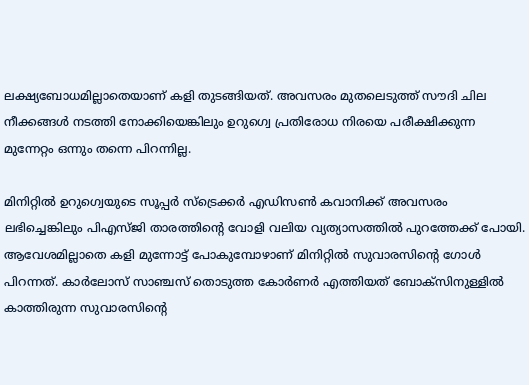ലക്ഷ്യബോധമില്ലാതെയാണ് കളി തുടങ്ങിയത്. അവസരം മുതലെടുത്ത് സൗദി ചില നീക്കങ്ങള്‍ നടത്തി നോക്കിയെങ്കിലും ഉറുഗ്വെ പ്രതിരോധ നിരയെ പരീക്ഷിക്കുന്ന മുന്നേറ്റം ഒന്നും തന്നെ പിറന്നില്ല.

മിനിറ്റില്‍ ഉറുഗ്വെയുടെ സൂപ്പര്‍ സ്ട്രെക്കര്‍ എഡിസണ്‍ കവാനിക്ക് അവസരം ലഭിച്ചെങ്കിലും പിഎസ്ജി താരത്തിന്‍റെ വോളി വലിയ വ്യത്യാസത്തില്‍ പുറത്തേക്ക് പോയി. ആവേശമില്ലാതെ കളി മുന്നോട്ട് പോകുമ്പോഴാണ് മിനിറ്റില്‍ സുവാരസിന്‍റെ ഗോള്‍ പിറന്നത്. കാര്‍ലോസ് സാഞ്ചസ് തൊടുത്ത കോര്‍ണര്‍ എത്തിയത് ബോക്സിനുള്ളില്‍ കാത്തിരുന്ന സുവാരസിന്‍റെ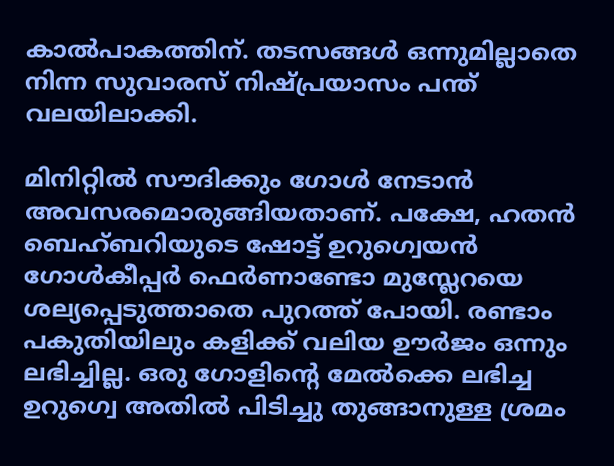കാല്‍പാകത്തിന്. തടസങ്ങള്‍ ഒന്നുമില്ലാതെ നിന്ന സുവാരസ് നിഷ്പ്രയാസം പന്ത് വലയിലാക്കി.

മിനിറ്റില്‍ സൗദിക്കും ഗോള്‍ നേടാന്‍ അവസരമൊരുങ്ങിയതാണ്. പക്ഷേ, ഹതന്‍ ബെഹ്ബറിയുടെ ഷോട്ട് ഉറുഗ്വെയന്‍ ഗോള്‍കീപ്പര്‍ ഫെര്‍ണാണ്ടോ മുസ്ലേറയെ ശല്യപ്പെടുത്താതെ പുറത്ത് പോയി. രണ്ടാം പകുതിയിലും കളിക്ക് വലിയ ഊര്‍ജം ഒന്നും ലഭിച്ചില്ല. ഒരു ഗോളിന്‍റെ മേല്‍ക്കെ ലഭിച്ച ഉറുഗ്വെ അതില്‍ പിടിച്ചു തുങ്ങാനുള്ള ശ്രമം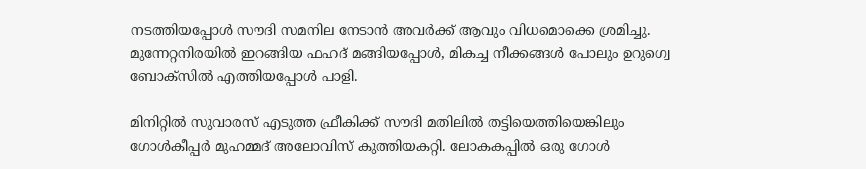നടത്തിയപ്പോള്‍ സൗദി സമനില നേടാന്‍ അവര്‍ക്ക് ആവും വിധമൊക്കെ ശ്രമിച്ചു. മുന്നേറ്റനിരയില്‍ ഇറങ്ങിയ ഫഹദ് മങ്ങിയപ്പോള്‍, മികച്ച നീക്കങ്ങള്‍ പോലും ഉറുഗ്വെ ബോക്സില്‍ എത്തിയപ്പോള്‍ പാളി.

മിനിറ്റില്‍ സുവാരസ് എടുത്ത ഫ്രീകിക്ക് സൗദി മതിലില്‍ തട്ടിയെത്തിയെങ്കിലും ഗോള്‍കീപ്പര്‍ മുഹമ്മദ് അലോവിസ് കുത്തിയകറ്റി. ലോകകപ്പില്‍ ഒരു ഗോള്‍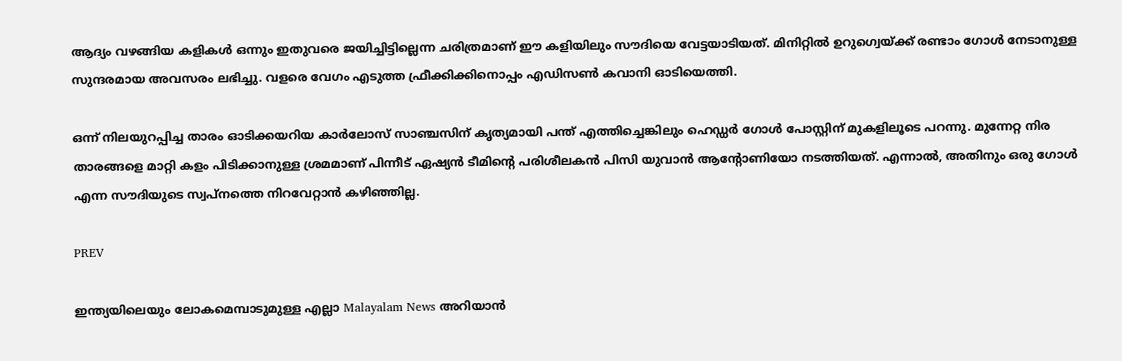ആദ്യം വഴങ്ങിയ കളികള്‍ ഒന്നും ഇതുവരെ ജയിച്ചിട്ടില്ലെന്ന ചരിത്രമാണ് ഈ കളിയിലും സൗദിയെ വേട്ടയാടിയത്. മിനിറ്റില്‍ ഉറുഗ്വെയ്ക്ക് രണ്ടാം ഗോള്‍ നേടാനുള്ള സുന്ദരമായ അവസരം ലഭിച്ചു. വളരെ വേഗം എടുത്ത ഫ്രീക്കിക്കിനൊപ്പം എഡിസണ്‍ കവാനി ഓടിയെത്തി.

ഒന്ന് നിലയുറപ്പിച്ച താരം ഓടിക്കയറിയ കാര്‍ലോസ് സാഞ്ചസിന് കൃത്യമായി പന്ത് എത്തിച്ചെങ്കിലും ഹെഡ്ഡര്‍ ഗോള്‍ പോസ്റ്റിന് മുകളിലൂടെ പറന്നു. മുന്നേറ്റ നിര താരങ്ങളെ മാറ്റി കളം പിടിക്കാനുള്ള ശ്രമമാണ് പിന്നീട് ഏഷ്യന്‍ ടീമിന്‍റെ പരിശീലകന്‍ പിസി യുവാന്‍ ആന്‍റോണിയോ നടത്തിയത്. എന്നാല്‍, അതിനും ഒരു ഗോള്‍ എന്ന സൗദിയുടെ സ്വപ്നത്തെ നിറവേറ്റാന്‍ കഴിഞ്ഞില്ല.

PREV

ഇന്ത്യയിലെയും ലോകമെമ്പാടുമുള്ള എല്ലാ Malayalam News അറിയാൻ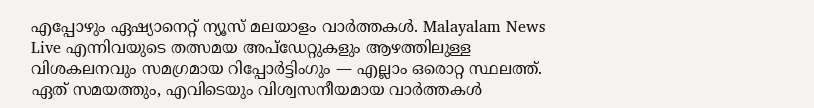എപ്പോഴും ഏഷ്യാനെറ്റ് ന്യൂസ് മലയാളം വാർത്തകൾ. Malayalam News Live എന്നിവയുടെ തത്സമയ അപ്‌ഡേറ്റുകളും ആഴത്തിലുള്ള വിശകലനവും സമഗ്രമായ റിപ്പോർട്ടിംഗും — എല്ലാം ഒരൊറ്റ സ്ഥലത്ത്. ഏത് സമയത്തും, എവിടെയും വിശ്വസനീയമായ വാർത്തകൾ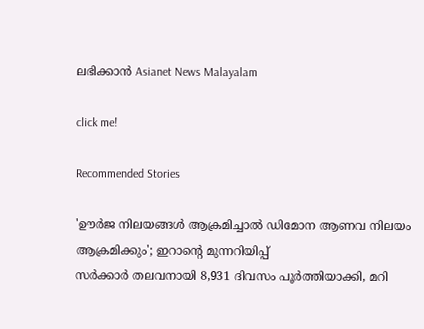ലഭിക്കാൻ Asianet News Malayalam

click me!

Recommended Stories

'ഊർജ നിലയങ്ങൾ ആക്രമിച്ചാൽ ഡിമോന ആണവ നിലയം ആക്രമിക്കും'; ഇറാന്റെ മുന്നറിയിപ്പ്
സർക്കാർ തലവനായി 8,931 ദിവസം പൂർത്തിയാക്കി, മറി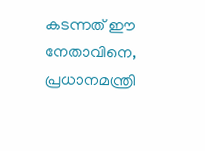കടന്നത് ഈ നേതാവിനെ, പ്രധാനമന്ത്രി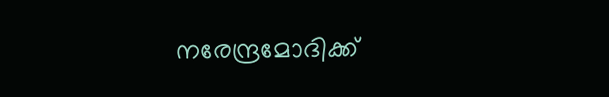നരേന്ദ്രമോദിക്ക്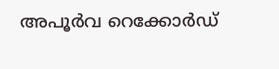അപൂർവ റെക്കോർഡ്